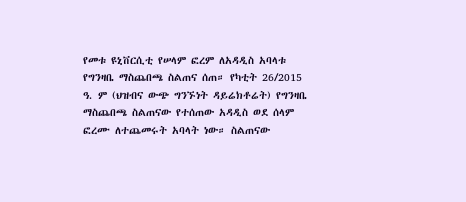የመቱ ዩኒቨርሲቲ የሠላም ፎረም ለአዳዲስ አባላቱ የግንዛቤ ማስጨበጫ ስልጠና ሰጠ። የካቲት 26/2015 ዓ. ም (ህዝብና ውጭ ግንኙነት ዳይሬክቶሬት) የግንዛቤ ማስጨበጫ ስልጠናው የተሰጠው አዳዲስ ወደ ሰላም ፎረሙ ለተጨመሩት አባላት ነው። ስልጠናው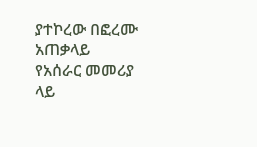ያተኮረው በፎረሙ አጠቃላይ የአሰራር መመሪያ ላይ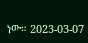ነው። 2023-03-07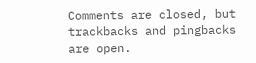Comments are closed, but trackbacks and pingbacks are open.